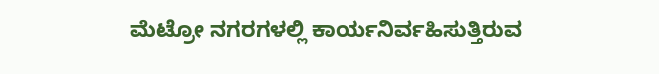ಮೆಟ್ರೋ ನಗರಗಳಲ್ಲಿ ಕಾರ್ಯನಿರ್ವಹಿಸುತ್ತಿರುವ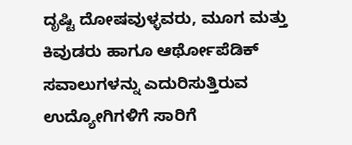ದೃಷ್ಟಿ ದೋಷವುಳ್ಳವರು, ಮೂಗ ಮತ್ತು ಕಿವುಡರು ಹಾಗೂ ಆರ್ಥೋಪೆಡಿಕ್ ಸವಾಲುಗಳನ್ನು ಎದುರಿಸುತ್ತಿರುವ ಉದ್ಯೋಗಿಗಳಿಗೆ ಸಾರಿಗೆ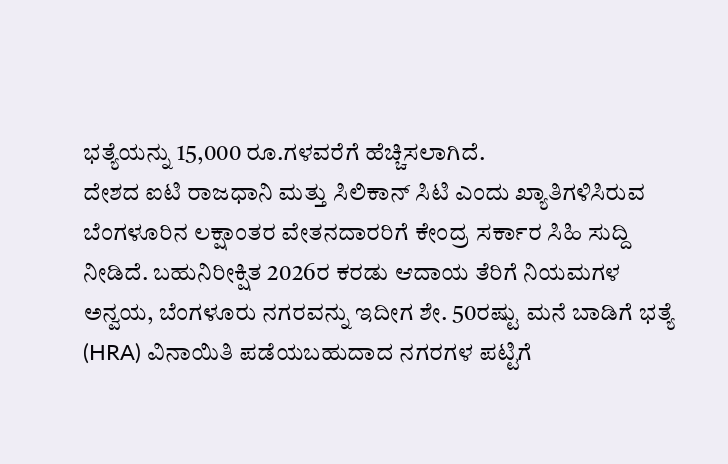ಭತ್ಯೆಯನ್ನು 15,000 ರೂ.ಗಳವರೆಗೆ ಹೆಚ್ಚಿಸಲಾಗಿದೆ.
ದೇಶದ ಐಟಿ ರಾಜಧಾನಿ ಮತ್ತು ಸಿಲಿಕಾನ್ ಸಿಟಿ ಎಂದು ಖ್ಯಾತಿಗಳಿಸಿರುವ ಬೆಂಗಳೂರಿನ ಲಕ್ಷಾಂತರ ವೇತನದಾರರಿಗೆ ಕೇಂದ್ರ ಸರ್ಕಾರ ಸಿಹಿ ಸುದ್ದಿ ನೀಡಿದೆ. ಬಹುನಿರೀಕ್ಷಿತ 2026ರ ಕರಡು ಆದಾಯ ತೆರಿಗೆ ನಿಯಮಗಳ ಅನ್ವಯ, ಬೆಂಗಳೂರು ನಗರವನ್ನು ಇದೀಗ ಶೇ. 50ರಷ್ಟು ಮನೆ ಬಾಡಿಗೆ ಭತ್ಯೆ (HRA) ವಿನಾಯಿತಿ ಪಡೆಯಬಹುದಾದ ನಗರಗಳ ಪಟ್ಟಿಗೆ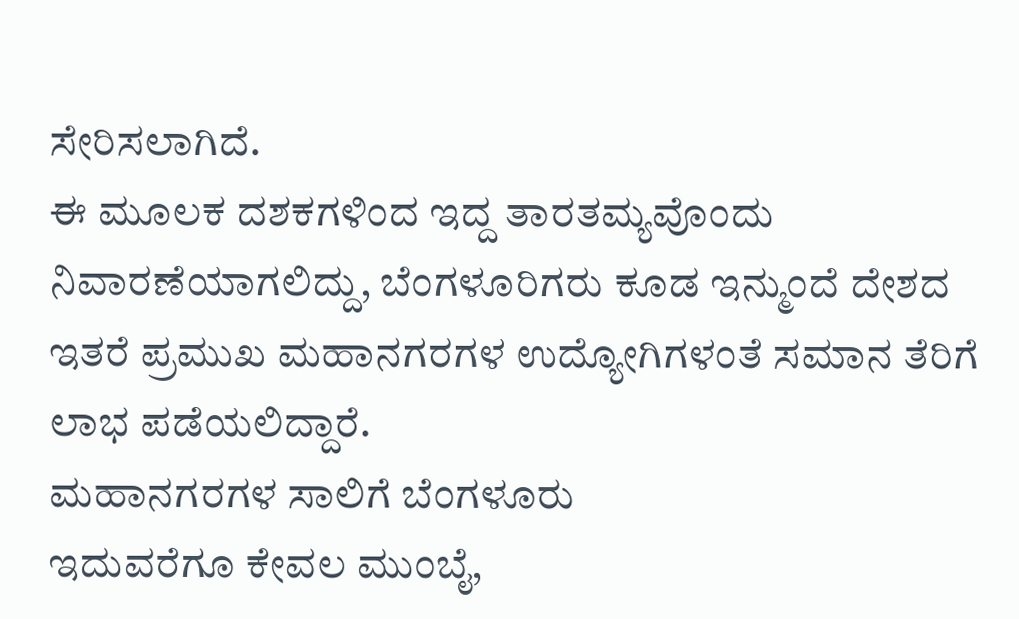ಸೇರಿಸಲಾಗಿದೆ.
ಈ ಮೂಲಕ ದಶಕಗಳಿಂದ ಇದ್ದ ತಾರತಮ್ಯವೊಂದು ನಿವಾರಣೆಯಾಗಲಿದ್ದು, ಬೆಂಗಳೂರಿಗರು ಕೂಡ ಇನ್ಮುಂದೆ ದೇಶದ ಇತರೆ ಪ್ರಮುಖ ಮಹಾನಗರಗಳ ಉದ್ಯೋಗಿಗಳಂತೆ ಸಮಾನ ತೆರಿಗೆ ಲಾಭ ಪಡೆಯಲಿದ್ದಾರೆ.
ಮಹಾನಗರಗಳ ಸಾಲಿಗೆ ಬೆಂಗಳೂರು
ಇದುವರೆಗೂ ಕೇವಲ ಮುಂಬೈ,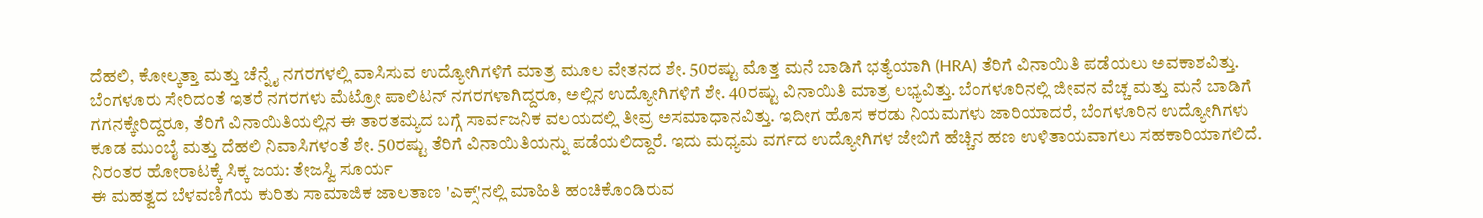ದೆಹಲಿ, ಕೋಲ್ಕತ್ತಾ ಮತ್ತು ಚೆನ್ನೈ ನಗರಗಳಲ್ಲಿ ವಾಸಿಸುವ ಉದ್ಯೋಗಿಗಳಿಗೆ ಮಾತ್ರ ಮೂಲ ವೇತನದ ಶೇ. 50ರಷ್ಟು ಮೊತ್ತ ಮನೆ ಬಾಡಿಗೆ ಭತ್ಯೆಯಾಗಿ (HRA) ತೆರಿಗೆ ವಿನಾಯಿತಿ ಪಡೆಯಲು ಅವಕಾಶವಿತ್ತು. ಬೆಂಗಳೂರು ಸೇರಿದಂತೆ ಇತರೆ ನಗರಗಳು ಮೆಟ್ರೋ ಪಾಲಿಟನ್ ನಗರಗಳಾಗಿದ್ದರೂ, ಅಲ್ಲಿನ ಉದ್ಯೋಗಿಗಳಿಗೆ ಶೇ. 40ರಷ್ಟು ವಿನಾಯಿತಿ ಮಾತ್ರ ಲಭ್ಯವಿತ್ತು. ಬೆಂಗಳೂರಿನಲ್ಲಿ ಜೀವನ ವೆಚ್ಚ ಮತ್ತು ಮನೆ ಬಾಡಿಗೆ ಗಗನಕ್ಕೇರಿದ್ದರೂ, ತೆರಿಗೆ ವಿನಾಯಿತಿಯಲ್ಲಿನ ಈ ತಾರತಮ್ಯದ ಬಗ್ಗೆ ಸಾರ್ವಜನಿಕ ವಲಯದಲ್ಲಿ ತೀವ್ರ ಅಸಮಾಧಾನವಿತ್ತು. ಇದೀಗ ಹೊಸ ಕರಡು ನಿಯಮಗಳು ಜಾರಿಯಾದರೆ, ಬೆಂಗಳೂರಿನ ಉದ್ಯೋಗಿಗಳು ಕೂಡ ಮುಂಬೈ ಮತ್ತು ದೆಹಲಿ ನಿವಾಸಿಗಳಂತೆ ಶೇ. 50ರಷ್ಟು ತೆರಿಗೆ ವಿನಾಯಿತಿಯನ್ನು ಪಡೆಯಲಿದ್ದಾರೆ. ಇದು ಮಧ್ಯಮ ವರ್ಗದ ಉದ್ಯೋಗಿಗಳ ಜೇಬಿಗೆ ಹೆಚ್ಚಿನ ಹಣ ಉಳಿತಾಯವಾಗಲು ಸಹಕಾರಿಯಾಗಲಿದೆ.
ನಿರಂತರ ಹೋರಾಟಕ್ಕೆ ಸಿಕ್ಕ ಜಯ: ತೇಜಸ್ವಿ ಸೂರ್ಯ
ಈ ಮಹತ್ವದ ಬೆಳವಣಿಗೆಯ ಕುರಿತು ಸಾಮಾಜಿಕ ಜಾಲತಾಣ 'ಎಕ್ಸ್'ನಲ್ಲಿ ಮಾಹಿತಿ ಹಂಚಿಕೊಂಡಿರುವ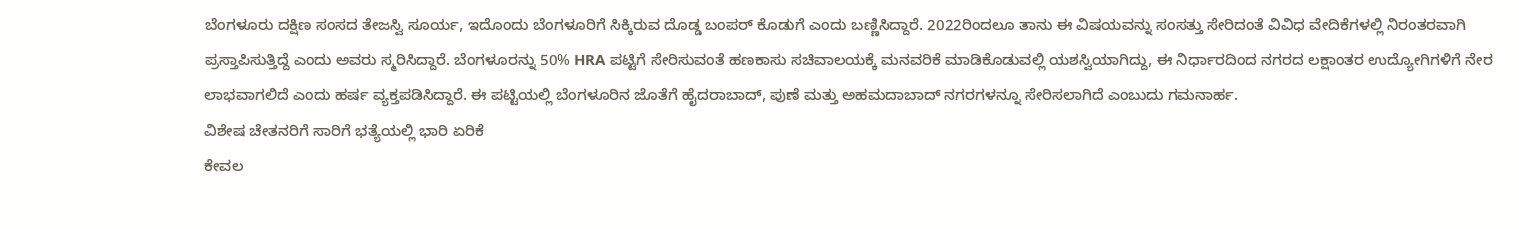ಬೆಂಗಳೂರು ದಕ್ಷಿಣ ಸಂಸದ ತೇಜಸ್ವಿ ಸೂರ್ಯ, ಇದೊಂದು ಬೆಂಗಳೂರಿಗೆ ಸಿಕ್ಕಿರುವ ದೊಡ್ಡ ಬಂಪರ್ ಕೊಡುಗೆ ಎಂದು ಬಣ್ಣಿಸಿದ್ದಾರೆ. 2022ರಿಂದಲೂ ತಾನು ಈ ವಿಷಯವನ್ನು ಸಂಸತ್ತು ಸೇರಿದಂತೆ ವಿವಿಧ ವೇದಿಕೆಗಳಲ್ಲಿ ನಿರಂತರವಾಗಿ ಪ್ರಸ್ತಾಪಿಸುತ್ತಿದ್ದೆ ಎಂದು ಅವರು ಸ್ಮರಿಸಿದ್ದಾರೆ. ಬೆಂಗಳೂರನ್ನು 50% HRA ಪಟ್ಟಿಗೆ ಸೇರಿಸುವಂತೆ ಹಣಕಾಸು ಸಚಿವಾಲಯಕ್ಕೆ ಮನವರಿಕೆ ಮಾಡಿಕೊಡುವಲ್ಲಿ ಯಶಸ್ವಿಯಾಗಿದ್ದು, ಈ ನಿರ್ಧಾರದಿಂದ ನಗರದ ಲಕ್ಷಾಂತರ ಉದ್ಯೋಗಿಗಳಿಗೆ ನೇರ ಲಾಭವಾಗಲಿದೆ ಎಂದು ಹರ್ಷ ವ್ಯಕ್ತಪಡಿಸಿದ್ದಾರೆ. ಈ ಪಟ್ಟಿಯಲ್ಲಿ ಬೆಂಗಳೂರಿನ ಜೊತೆಗೆ ಹೈದರಾಬಾದ್, ಪುಣೆ ಮತ್ತು ಅಹಮದಾಬಾದ್ ನಗರಗಳನ್ನೂ ಸೇರಿಸಲಾಗಿದೆ ಎಂಬುದು ಗಮನಾರ್ಹ.
ವಿಶೇಷ ಚೇತನರಿಗೆ ಸಾರಿಗೆ ಭತ್ಯೆಯಲ್ಲಿ ಭಾರಿ ಏರಿಕೆ
ಕೇವಲ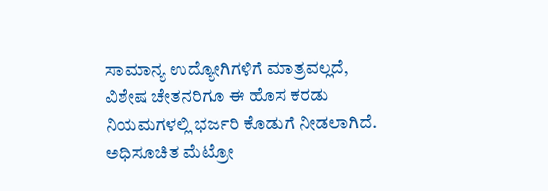ಸಾಮಾನ್ಯ ಉದ್ಯೋಗಿಗಳಿಗೆ ಮಾತ್ರವಲ್ಲದೆ, ವಿಶೇಷ ಚೇತನರಿಗೂ ಈ ಹೊಸ ಕರಡು ನಿಯಮಗಳಲ್ಲಿ ಭರ್ಜರಿ ಕೊಡುಗೆ ನೀಡಲಾಗಿದೆ. ಅಧಿಸೂಚಿತ ಮೆಟ್ರೋ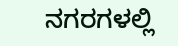ನಗರಗಳಲ್ಲಿ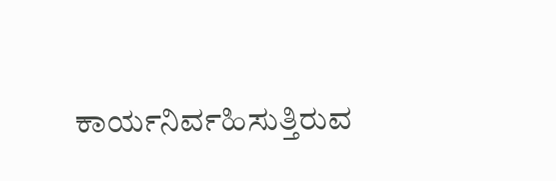ಕಾರ್ಯನಿರ್ವಹಿಸುತ್ತಿರುವ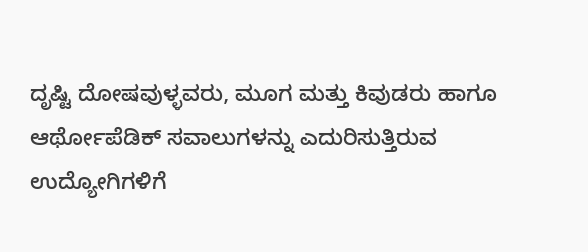ದೃಷ್ಟಿ ದೋಷವುಳ್ಳವರು, ಮೂಗ ಮತ್ತು ಕಿವುಡರು ಹಾಗೂ ಆರ್ಥೋಪೆಡಿಕ್ ಸವಾಲುಗಳನ್ನು ಎದುರಿಸುತ್ತಿರುವ ಉದ್ಯೋಗಿಗಳಿಗೆ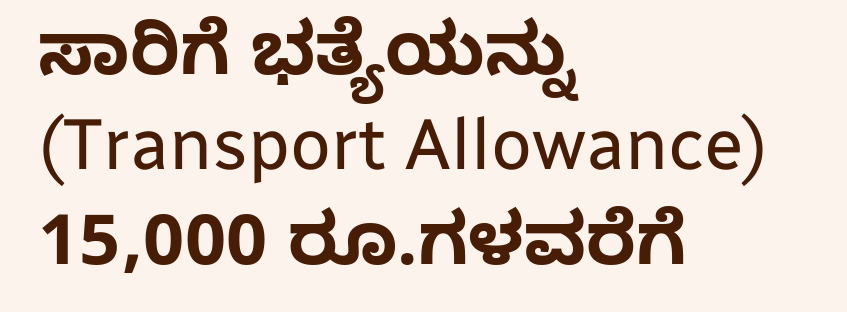ಸಾರಿಗೆ ಭತ್ಯೆಯನ್ನು (Transport Allowance) 15,000 ರೂ.ಗಳವರೆಗೆ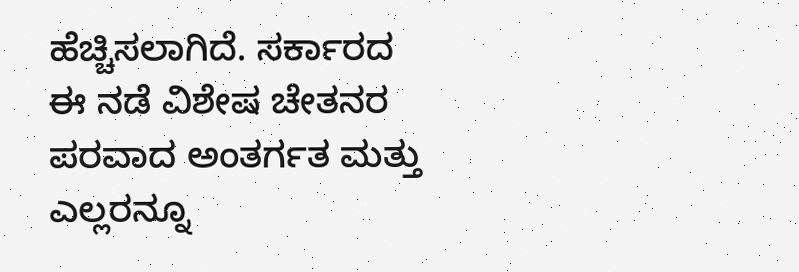ಹೆಚ್ಚಿಸಲಾಗಿದೆ. ಸರ್ಕಾರದ ಈ ನಡೆ ವಿಶೇಷ ಚೇತನರ ಪರವಾದ ಅಂತರ್ಗತ ಮತ್ತು ಎಲ್ಲರನ್ನೂ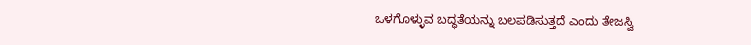ಒಳಗೊಳ್ಳುವ ಬದ್ಧತೆಯನ್ನು ಬಲಪಡಿಸುತ್ತದೆ ಎಂದು ತೇಜಸ್ವಿ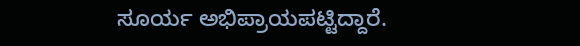ಸೂರ್ಯ ಅಭಿಪ್ರಾಯಪಟ್ಟಿದ್ದಾರೆ.